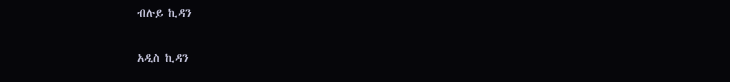ብሉይ ኪዳን

አዲስ ኪዳን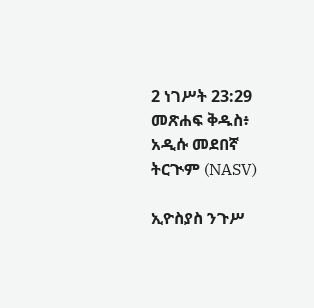2 ነገሥት 23:29 መጽሐፍ ቅዱስ፥ አዲሱ መደበኛ ትርጒም (NASV)

ኢዮስያስ ንጉሥ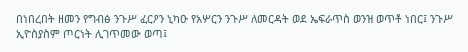በነበረበት ዘመን የግብፅ ንጉሥ ፈርዖን ኒካዑ የአሦርን ንጉሥ ለመርዳት ወደ ኤፍራጥስ ወንዝ ወጥቶ ነበር፤ ንጉሥ ኢዮስያስም ጦርነት ሊገጥመው ወጣ፤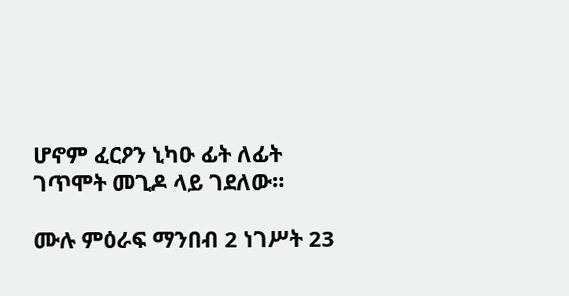ሆኖም ፈርዖን ኒካዑ ፊት ለፊት ገጥሞት መጊዶ ላይ ገደለው።

ሙሉ ምዕራፍ ማንበብ 2 ነገሥት 23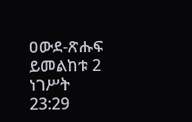ዐውደ-ጽሑፍ ይመልከቱ 2 ነገሥት 23:29